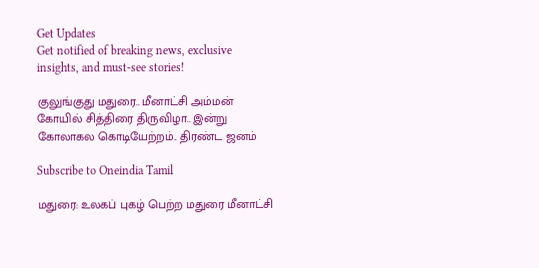Get Updates
Get notified of breaking news, exclusive insights, and must-see stories!

குலுங்குது மதுரை.. மீனாட்சி அம்மன் கோயில் சித்திரை திருவிழா.. இன்று கோலாகல கொடியேற்றம்.. திரண்ட ஜனம்

Subscribe to Oneindia Tamil

மதுரை: உலகப் புகழ் பெற்ற மதுரை மீனாட்சி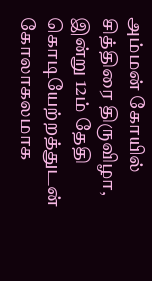அம்மன் கோயில் சித்திரை திருவிழா, இன்று 12ம் தேதி கொடியேற்றத்துடன் கோலாகலமாக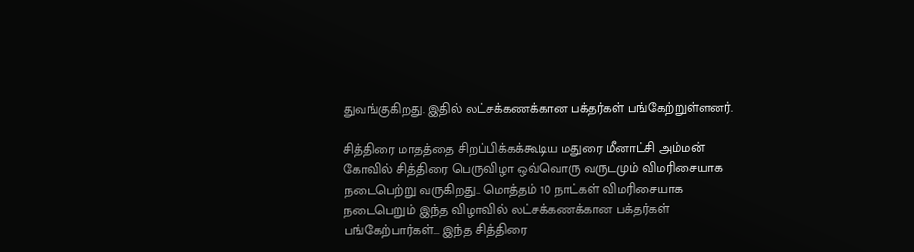துவங்குகிறது. இதில் லட்சக்கணக்கான பக்தர்கள் பங்கேற்றுள்ளனர்.

சித்திரை மாதத்தை சிறப்பிக்கக்கூடிய மதுரை மீனாட்சி அம்மன் கோவில் சித்திரை பெருவிழா ஒவ்வொரு வருடமும் விமரிசையாக நடைபெற்று வருகிறது.. மொத்தம் 10 நாட்கள் விமரிசையாக நடைபெறும் இந்த விழாவில் லட்சக்கணக்கான பக்தர்கள் பங்கேற்பார்கள்... இந்த சித்திரை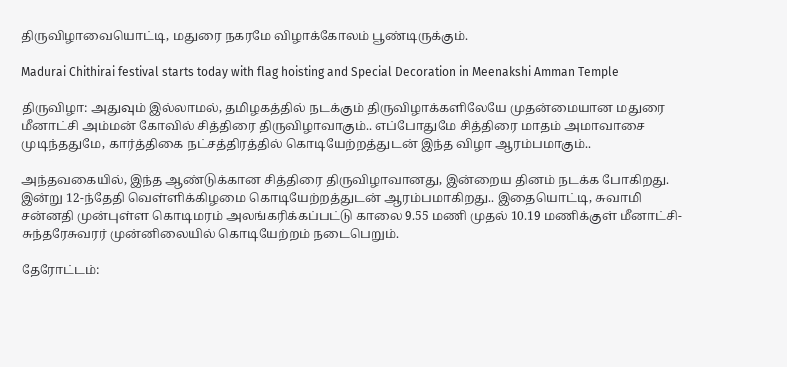திருவிழாவையொட்டி, மதுரை நகரமே விழாக்கோலம் பூண்டிருக்கும்.

Madurai Chithirai festival starts today with flag hoisting and Special Decoration in Meenakshi Amman Temple

திருவிழா: அதுவும் இல்லாமல், தமிழகத்தில் நடக்கும் திருவிழாக்களிலேயே முதன்மையான மதுரை மீனாட்சி அம்மன் கோவில் சித்திரை திருவிழாவாகும்.. எப்போதுமே சித்திரை மாதம் அமாவாசை முடிந்ததுமே, கார்த்திகை நட்சத்திரத்தில் கொடியேற்றத்துடன் இந்த விழா ஆரம்பமாகும்..

அந்தவகையில், இந்த ஆண்டுக்கான சித்திரை திருவிழாவானது, இன்றைய தினம் நடக்க போகிறது. இன்று 12-ந்தேதி வெள்ளிக்கிழமை கொடியேற்றத்துடன் ஆரம்பமாகிறது.. இதையொட்டி, சுவாமி சன்னதி முன்புள்ள கொடிமரம் அலங்கரிக்கப்பட்டு காலை 9.55 மணி முதல் 10.19 மணிக்குள் மீனாட்சி-சுந்தரேசுவரர் முன்னிலையில் கொடியேற்றம் நடைபெறும்.

தேரோட்டம்: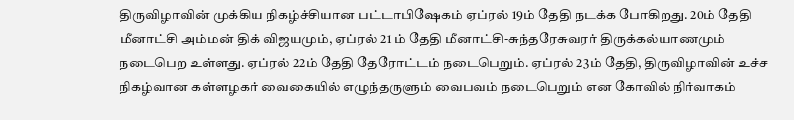திருவிழாவின் முக்கிய நிகழ்ச்சியான பட்டாபிஷேகம் ஏப்ரல் 19ம் தேதி நடக்க போகிறது. 20ம் தேதி மீனாட்சி அம்மன் திக் விஜயமும், ஏப்ரல் 21 ம் தேதி மீனாட்சி-சுந்தரேசுவரர் திருக்கல்யாணமும் நடைபெற உள்ளது. ஏப்ரல் 22ம் தேதி தேரோட்டம் நடைபெறும். ஏப்ரல் 23ம் தேதி, திருவிழாவின் உச்ச நிகழ்வான கள்ளழகர் வைகையில் எழுந்தருளும் வைபவம் நடைபெறும் என கோவில் நிர்வாகம்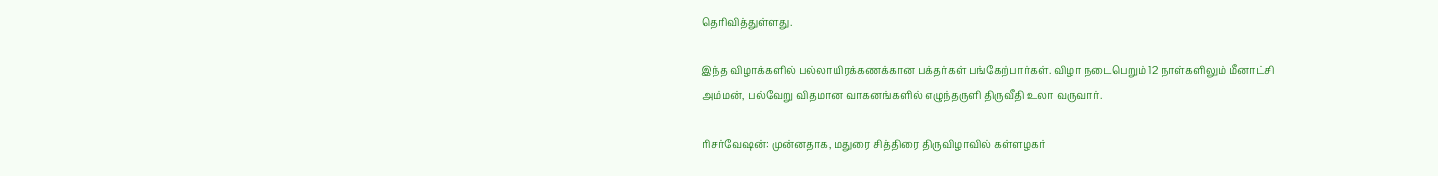தெரிவித்துள்ளது.

இந்த விழாக்களில் பல்லாயிரக்கணக்கான பக்தர்கள் பங்கேற்பார்கள். விழா நடைபெறும் 12 நாள்களிலும் மீனாட்சி அம்மன், பல்வேறு விதமான வாகனங்களில் எழுந்தருளி திருவீதி உலா வருவார்.

ரிசர்வேஷன்: முன்னதாக, மதுரை சித்திரை திருவிழாவில் கள்ளழகர்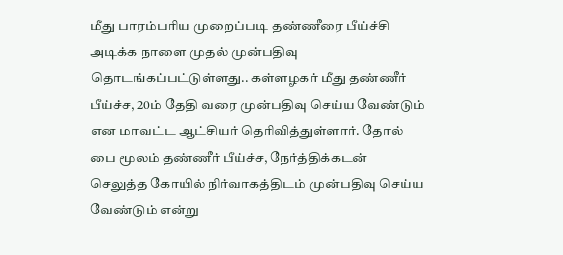மீது பாரம்பரிய முறைப்படி தண்ணீரை பீய்ச்சி அடிக்க நாளை முதல் முன்பதிவு தொடங்கப்பட்டுள்ளது.. கள்ளழகர் மீது தண்ணீர் பீய்ச்ச, 20ம் தேதி வரை முன்பதிவு செய்ய வேண்டும் என மாவட்ட ஆட்சியர் தெரிவித்துள்ளார். தோல் பை மூலம் தண்ணீர் பீய்ச்ச, நேர்த்திக்கடன் செலுத்த கோயில் நிர்வாகத்திடம் முன்பதிவு செய்ய வேண்டும் என்று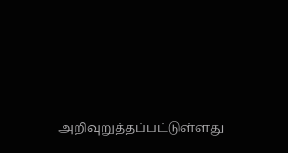அறிவுறுத்தப்பட்டுள்ளது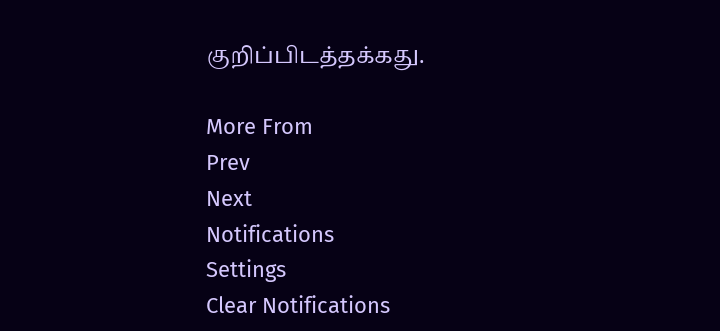குறிப்பிடத்தக்கது.

More From
Prev
Next
Notifications
Settings
Clear Notifications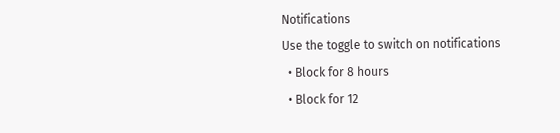Notifications
Use the toggle to switch on notifications
  • Block for 8 hours
  • Block for 12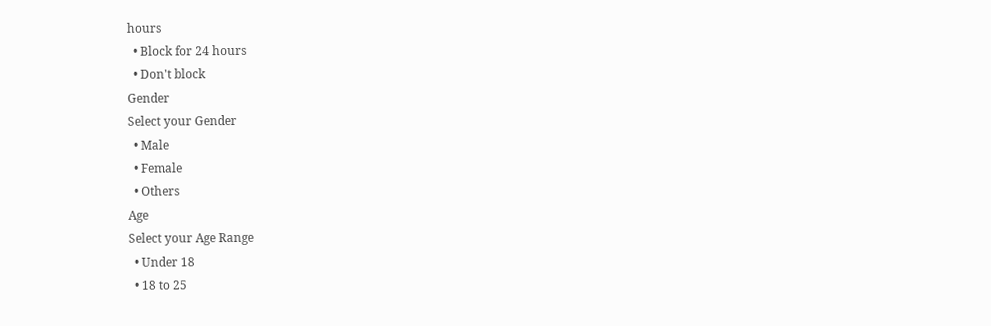hours
  • Block for 24 hours
  • Don't block
Gender
Select your Gender
  • Male
  • Female
  • Others
Age
Select your Age Range
  • Under 18
  • 18 to 25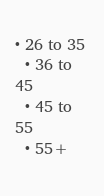• 26 to 35
  • 36 to 45
  • 45 to 55
  • 55+